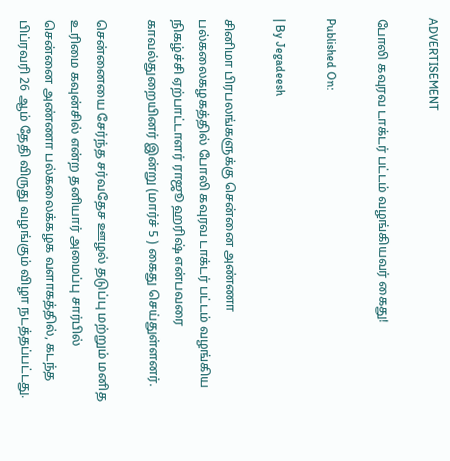ADVERTISEMENT

போலி கவுரவ டாக்டர் பட்டம் வழங்கியவர் கைது!

Published On:

| By Jegadeesh

சினிமா பிரபலங்களுக்கு சென்னை அண்ணா பல்கலைகழகத்தில் போலி கவுரவ டாக்டர் பட்டம் வழங்கிய நிகழ்ச்சி ஏற்பாட்டாளர் ராஜூ ஹரிஷ் என்பவரை காவல்துறையினர் இன்று (மார்ச் 5 ) கைது செய்துள்ளனர்.

சென்னையை சேர்ந்த சர்வதேச ஊழல் தடுப்பு மற்றும் மனித உரிமை கவுன்சில் என்ற தனியார் அமைப்பு சார்பில் சென்னை அண்ணா பல்கலைக்கழக வளாகத்தில், கடந்த பிப்ரவரி 26 ஆம் தேதி விருது வழங்கும் விழா நடத்தப்பட்டது.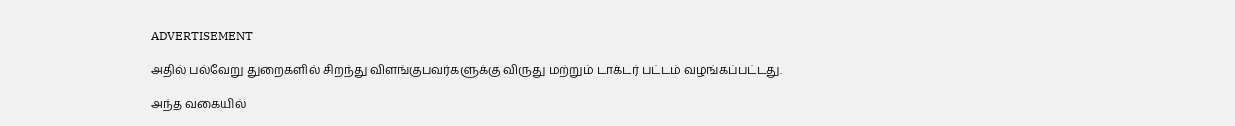ADVERTISEMENT

அதில் பல்வேறு துறைகளில் சிறந்து விளங்குபவர்களுக்கு விருது மற்றும் டாக்டர் பட்டம் வழங்கப்பட்டது.

அந்த வகையில்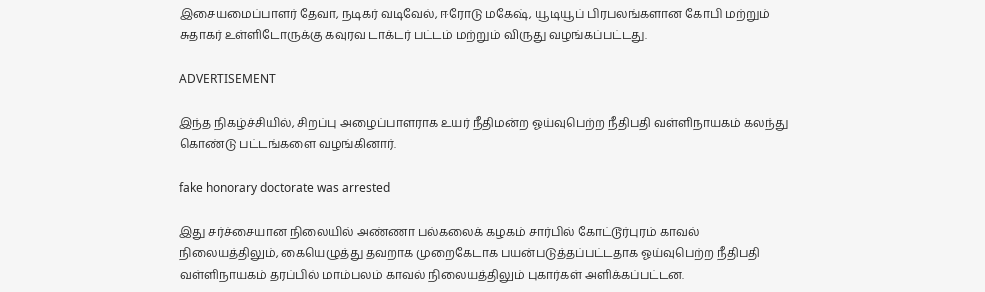இசையமைப்பாளர் தேவா, நடிகர் வடிவேல், ஈரோடு மகேஷ், யூடியூப் பிரபலங்களான கோபி மற்றும் சுதாகர் உள்ளிடோருக்கு கவுரவ டாக்டர் பட்டம் மற்றும் விருது வழங்கப்பட்டது.

ADVERTISEMENT

இந்த நிகழ்ச்சியில், சிறப்பு அழைப்பாளராக உயர் நீதிமன்ற ஓய்வுபெற்ற நீதிபதி வள்ளிநாயகம் கலந்து கொண்டு பட்டங்களை வழங்கினார்.

fake honorary doctorate was arrested

இது சர்ச்சையான நிலையில் அண்ணா பல்கலைக் கழகம் சார்பில் கோட்டூர்புரம் காவல் நிலையத்திலும், கையெழுத்து தவறாக முறைகேடாக பயன்படுத்தப்பட்டதாக ஓய்வுபெற்ற நீதிபதி வள்ளிநாயகம் தரப்பில் மாம்பலம் காவல் நிலையத்திலும் புகார்கள் அளிக்கப்பட்டன.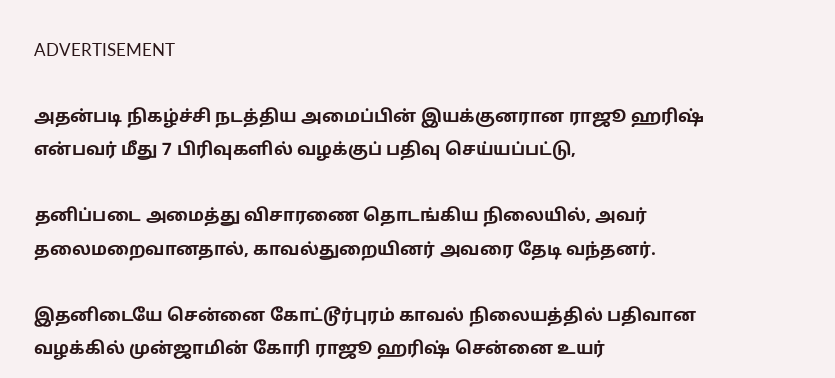ADVERTISEMENT

அதன்படி நிகழ்ச்சி நடத்திய அமைப்பின் இயக்குனரான ராஜூ ஹரிஷ் என்பவர் மீது 7 பிரிவுகளில் வழக்குப் பதிவு செய்யப்பட்டு,

தனிப்படை அமைத்து விசாரணை தொடங்கிய நிலையில், அவர் தலைமறைவானதால், காவல்துறையினர் அவரை தேடி வந்தனர்.

இதனிடையே சென்னை கோட்டூர்புரம் காவல் நிலையத்தில் பதிவான வழக்கில் முன்ஜாமின் கோரி ராஜூ ஹரிஷ் சென்னை உயர்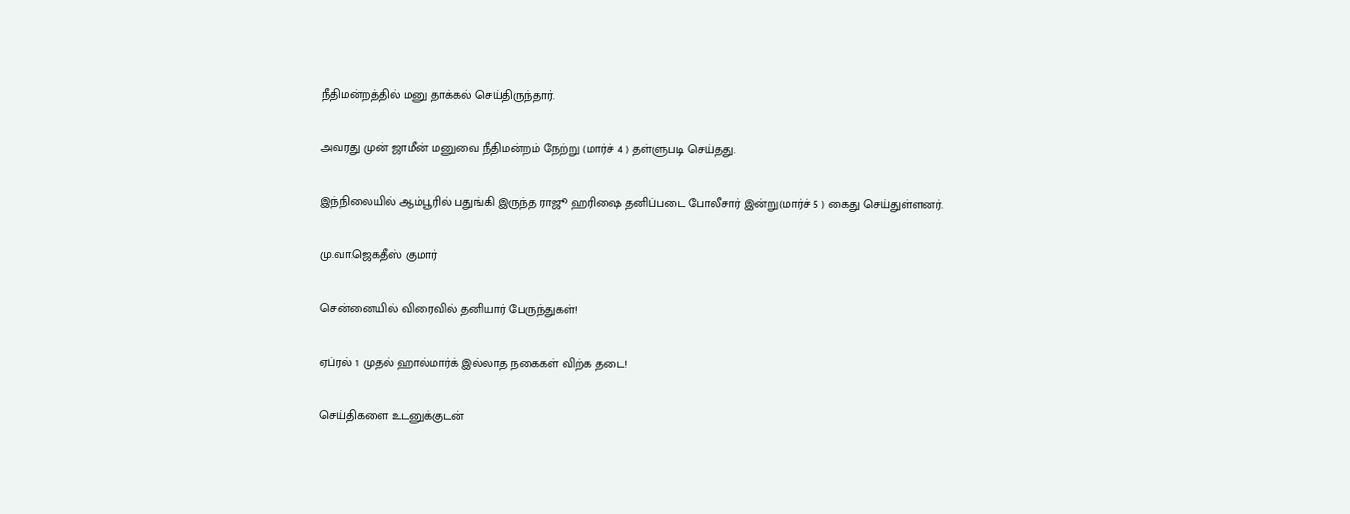நீதிமன்றத்தில் மனு தாக்கல் செய்திருந்தார்.

அவரது முன் ஜாமீன் மனுவை நீதிமன்றம் நேற்று (மார்ச் 4 ) தள்ளுபடி செய்தது.

இந்நிலையில் ஆம்பூரில் பதுங்கி இருந்த ராஜூ ஹரிஷை தனிப்படை போலீசார் இன்று(மார்ச் 5 ) கைது செய்துள்ளனர்.

மு.வா.ஜெகதீஸ் குமார்

சென்னையில் விரைவில் தனியார் பேருந்துகள்!

ஏப்ரல் 1 முதல் ஹால்மார்க் இல்லாத நகைகள் விற்க தடை!

செய்திகளை உடனுக்குடன்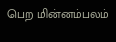பெற மின்னம்பலம்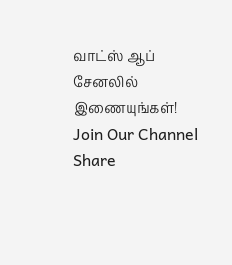வாட்ஸ் ஆப் சேனலில் இணையுங்கள்!
Join Our Channel
Share